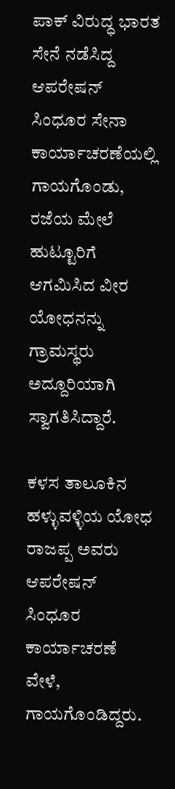ಪಾಕ್ ವಿರುದ್ಧ ಭಾರತ ಸೇನೆ ನಡೆಸಿದ್ದ ಆಪರೇಷನ್ ಸಿಂಧೂರ ಸೇನಾ ಕಾರ್ಯಾಚರಣೆಯಲ್ಲಿ ಗಾಯಗೊಂಡು, ರಜೆಯ ಮೇಲೆ ಹುಟ್ಟೂರಿಗೆ ಆಗಮಿಸಿದ ವೀರ ಯೋಧನನ್ನು ಗ್ರಾಮಸ್ಥರು ಅದ್ದೂರಿಯಾಗಿ ಸ್ವಾಗತಿಸಿದ್ದಾರೆ.

ಕಳಸ ತಾಲೂಕಿನ ಹಳ್ಳುವಳ್ಳಿಯ ಯೋಧ ರಾಜಪ್ಪ ಅವರು ಆಪರೇಷನ್ ಸಿಂಧೂರ ಕಾರ್ಯಾಚರಣೆ ವೇಳೆ, ಗಾಯಗೊಂಡಿದ್ದರು.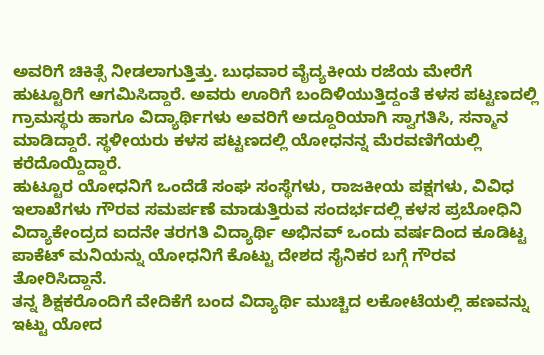ಅವರಿಗೆ ಚಿಕಿತ್ಸೆ ನೀಡಲಾಗುತ್ತಿತ್ತು. ಬುಧವಾರ ವೈದ್ಯಕೀಯ ರಜೆಯ ಮೇರೆಗೆ ಹುಟ್ಟೂರಿಗೆ ಆಗಮಿಸಿದ್ದಾರೆ. ಅವರು ಊರಿಗೆ ಬಂದಿಳಿಯುತ್ತಿದ್ದಂತೆ ಕಳಸ ಪಟ್ಟಣದಲ್ಲಿ ಗ್ರಾಮಸ್ಥರು ಹಾಗೂ ವಿದ್ಯಾರ್ಥಿಗಳು ಅವರಿಗೆ ಅದ್ದೂರಿಯಾಗಿ ಸ್ವಾಗತಿಸಿ, ಸನ್ಮಾನ ಮಾಡಿದ್ದಾರೆ. ಸ್ಥಳೀಯರು ಕಳಸ ಪಟ್ಟಣದಲ್ಲಿ ಯೋಧನನ್ನ ಮೆರವಣಿಗೆಯಲ್ಲಿ ಕರೆದೊಯ್ದಿದ್ದಾರೆ.
ಹುಟ್ಟೂರ ಯೋಧನಿಗೆ ಒಂದೆಡೆ ಸಂಘ ಸಂಸ್ಥೆಗಳು, ರಾಜಕೀಯ ಪಕ್ಷಗಳು, ವಿವಿಧ ಇಲಾಖೆಗಳು ಗೌರವ ಸಮರ್ಪಣೆ ಮಾಡುತ್ತಿರುವ ಸಂದರ್ಭದಲ್ಲಿ ಕಳಸ ಪ್ರಬೋಧಿನಿ ವಿದ್ಯಾಕೇಂದ್ರದ ಐದನೇ ತರಗತಿ ವಿದ್ಯಾರ್ಥಿ ಅಭಿನವ್ ಒಂದು ವರ್ಷದಿಂದ ಕೂಡಿಟ್ಟ ಪಾಕೆಟ್ ಮನಿಯನ್ನು ಯೋಧನಿಗೆ ಕೊಟ್ಟು ದೇಶದ ಸೈನಿಕರ ಬಗ್ಗೆ ಗೌರವ ತೋರಿಸಿದ್ದಾನೆ.
ತನ್ನ ಶಿಕ್ಷಕರೊಂದಿಗೆ ವೇದಿಕೆಗೆ ಬಂದ ವಿದ್ಯಾರ್ಥಿ ಮುಚ್ಚಿದ ಲಕೋಟೆಯಲ್ಲಿ ಹಣವನ್ನು ಇಟ್ಟು ಯೋದ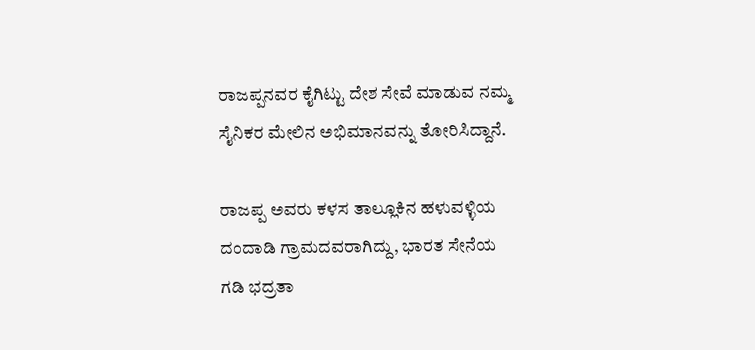ರಾಜಪ್ಪನವರ ಕೈಗಿಟ್ಟು ದೇಶ ಸೇವೆ ಮಾಡುವ ನಮ್ಮ ಸೈನಿಕರ ಮೇಲಿನ ಅಭಿಮಾನವನ್ನು ತೋರಿಸಿದ್ದಾನೆ.

ರಾಜಪ್ಪ ಅವರು ಕಳಸ ತಾಲ್ಲೂಕಿನ ಹಳುವಳ್ಳಿಯ ದಂದಾಡಿ ಗ್ರಾಮದವರಾಗಿದ್ದು, ಭಾರತ ಸೇನೆಯ ಗಡಿ ಭದ್ರತಾ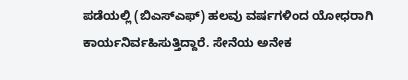ಪಡೆಯಲ್ಲಿ (ಬಿಎಸ್ಎಫ್) ಹಲವು ವರ್ಷಗಳಿಂದ ಯೋಧರಾಗಿ ಕಾರ್ಯನಿರ್ವಹಿಸುತ್ತಿದ್ದಾರೆ. ಸೇನೆಯ ಅನೇಕ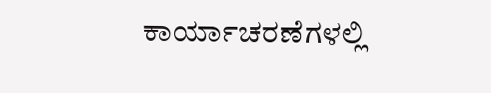ಕಾರ್ಯಾಚರಣೆಗಳಲ್ಲಿ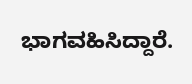ಭಾಗವಹಿಸಿದ್ದಾರೆ.